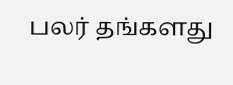பலர் தங்களது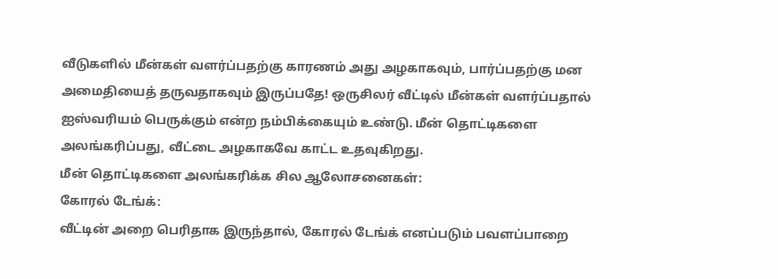வீடுகளில் மீன்கள் வளர்ப்பதற்கு காரணம் அது அழகாகவும், பார்ப்பதற்கு மன அமைதியைத் தருவதாகவும் இருப்பதே! ஒருசிலர் வீட்டில் மீன்கள் வளர்ப்பதால் ஐஸ்வரியம் பெருக்கும் என்ற நம்பிக்கையும் உண்டு. மீன் தொட்டிகளை அலங்கரிப்பது, வீட்டை அழகாகவே காட்ட உதவுகிறது.
மீன் தொட்டிகளை அலங்கரிக்க சில ஆலோசனைகள்:
கோரல் டேங்க்:
வீட்டின் அறை பெரிதாக இருந்தால், கோரல் டேங்க் எனப்படும் பவளப்பாறை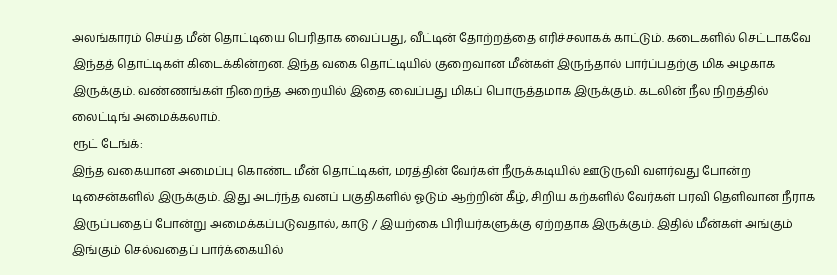அலங்காரம் செய்த மீன் தொட்டியை பெரிதாக வைப்பது, வீட்டின் தோற்றத்தை எரிச்சலாகக் காட்டும். கடைகளில் செட்டாகவே இந்தத் தொட்டிகள் கிடைக்கின்றன. இந்த வகை தொட்டியில் குறைவான மீன்கள் இருந்தால் பார்ப்பதற்கு மிக அழகாக இருக்கும். வண்ணங்கள் நிறைந்த அறையில் இதை வைப்பது மிகப் பொருத்தமாக இருக்கும். கடலின் நீல நிறத்தில் லைட்டிங் அமைக்கலாம்.
ரூட் டேங்க்:
இந்த வகையான அமைப்பு கொண்ட மீன் தொட்டிகள், மரத்தின் வேர்கள் நீருக்கடியில் ஊடுருவி வளர்வது போன்ற டிசைன்களில் இருக்கும். இது அடர்ந்த வனப் பகுதிகளில் ஓடும் ஆற்றின் கீழ், சிறிய கற்களில் வேர்கள் பரவி தெளிவான நீராக இருப்பதைப் போன்று அமைக்கப்படுவதால், காடு / இயற்கை பிரியர்களுக்கு ஏற்றதாக இருக்கும். இதில் மீன்கள் அங்கும் இங்கும் செல்வதைப் பார்க்கையில்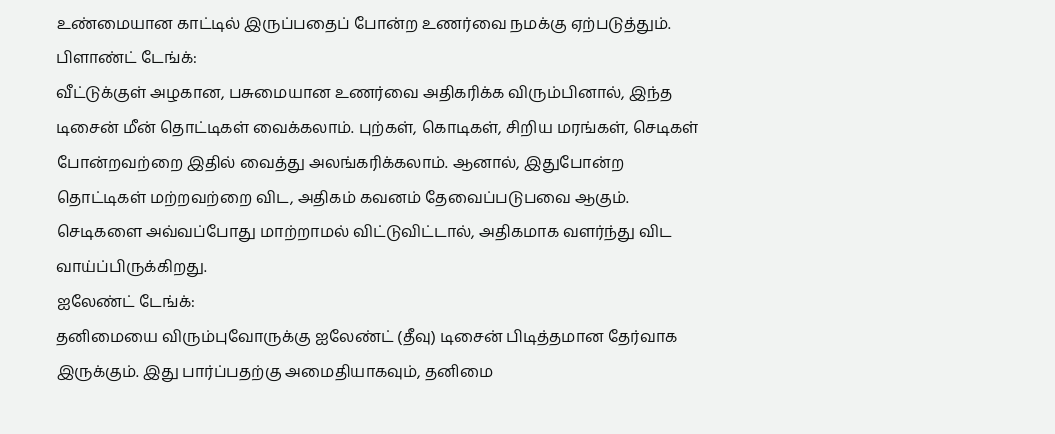உண்மையான காட்டில் இருப்பதைப் போன்ற உணர்வை நமக்கு ஏற்படுத்தும்.
பிளாண்ட் டேங்க்:
வீட்டுக்குள் அழகான, பசுமையான உணர்வை அதிகரிக்க விரும்பினால், இந்த டிசைன் மீன் தொட்டிகள் வைக்கலாம். புற்கள், கொடிகள், சிறிய மரங்கள், செடிகள் போன்றவற்றை இதில் வைத்து அலங்கரிக்கலாம். ஆனால், இதுபோன்ற தொட்டிகள் மற்றவற்றை விட, அதிகம் கவனம் தேவைப்படுபவை ஆகும். செடிகளை அவ்வப்போது மாற்றாமல் விட்டுவிட்டால், அதிகமாக வளர்ந்து விட வாய்ப்பிருக்கிறது.
ஐலேண்ட் டேங்க்:
தனிமையை விரும்புவோருக்கு ஐலேண்ட் (தீவு) டிசைன் பிடித்தமான தேர்வாக இருக்கும். இது பார்ப்பதற்கு அமைதியாகவும், தனிமை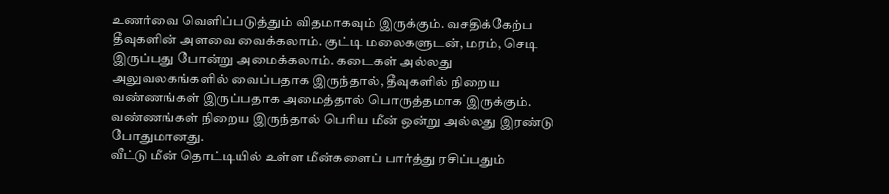உணர்வை வெளிப்படுத்தும் விதமாகவும் இருக்கும். வசதிக்கேற்ப தீவுகளின் அளவை வைக்கலாம். குட்டி மலைகளுடன், மரம், செடி இருப்பது போன்று அமைக்கலாம். கடைகள் அல்லது அலுவலகங்களில் வைப்பதாக இருந்தால், தீவுகளில் நிறைய வண்ணங்கள் இருப்பதாக அமைத்தால் பொருத்தமாக இருக்கும். வண்ணங்கள் நிறைய இருந்தால் பெரிய மீன் ஒன்று அல்லது இரண்டு போதுமானது.
வீட்டு மீன் தொட்டியில் உள்ள மீன்களைப் பார்த்து ரசிப்பதும்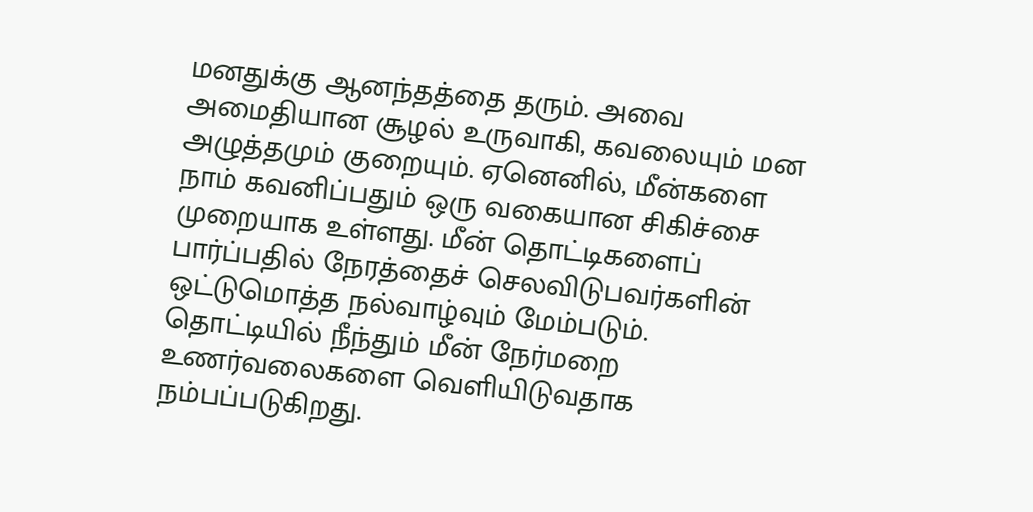மனதுக்கு ஆனந்தத்தை தரும். அவை அமைதியான சூழல் உருவாகி, கவலையும் மன அழுத்தமும் குறையும். ஏனெனில், மீன்களை நாம் கவனிப்பதும் ஒரு வகையான சிகிச்சை முறையாக உள்ளது. மீன் தொட்டிகளைப் பார்ப்பதில் நேரத்தைச் செலவிடுபவர்களின் ஒட்டுமொத்த நல்வாழ்வும் மேம்படும். தொட்டியில் நீந்தும் மீன் நேர்மறை உணர்வலைகளை வெளியிடுவதாக நம்பப்படுகிறது.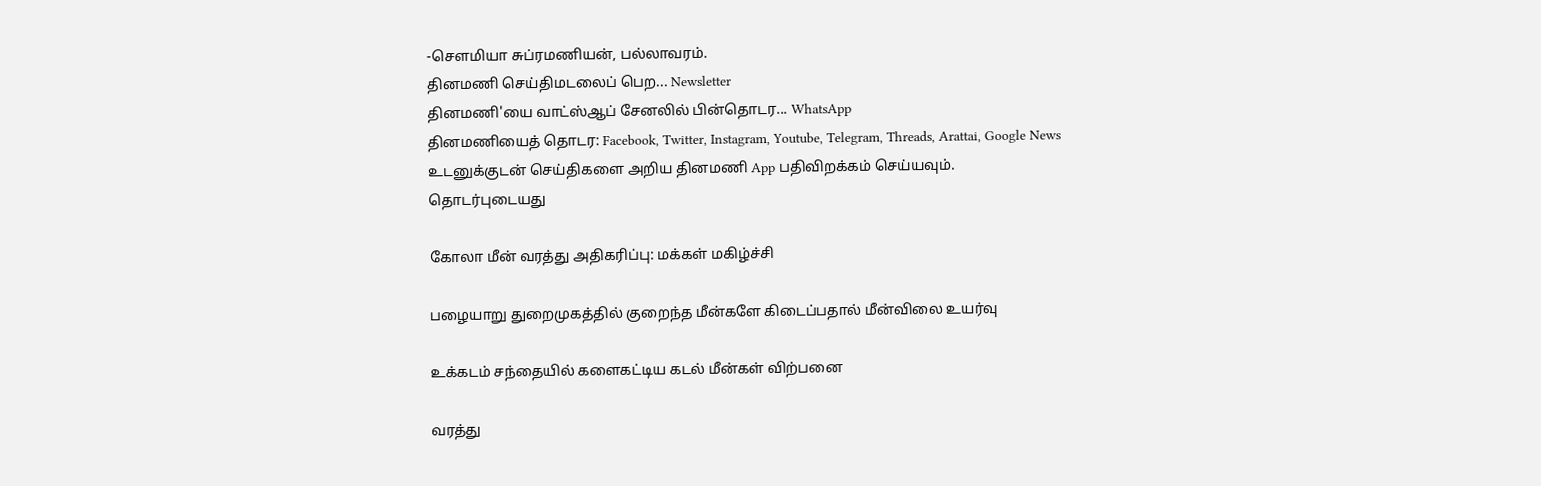-சௌமியா சுப்ரமணியன், பல்லாவரம்.
தினமணி செய்திமடலைப் பெற... Newsletter
தினமணி'யை வாட்ஸ்ஆப் சேனலில் பின்தொடர... WhatsApp
தினமணியைத் தொடர: Facebook, Twitter, Instagram, Youtube, Telegram, Threads, Arattai, Google News
உடனுக்குடன் செய்திகளை அறிய தினமணி App பதிவிறக்கம் செய்யவும்.
தொடர்புடையது

கோலா மீன் வரத்து அதிகரிப்பு: மக்கள் மகிழ்ச்சி

பழையாறு துறைமுகத்தில் குறைந்த மீன்களே கிடைப்பதால் மீன்விலை உயர்வு

உக்கடம் சந்தையில் களைகட்டிய கடல் மீன்கள் விற்பனை

வரத்து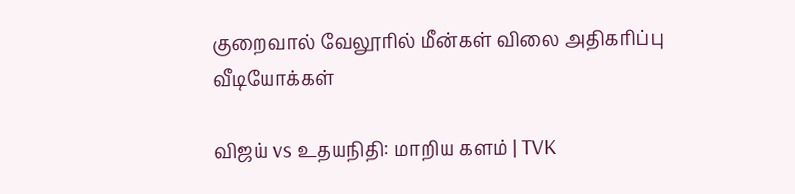குறைவால் வேலூரில் மீன்கள் விலை அதிகரிப்பு
வீடியோக்கள்

விஜய் vs உதயநிதி: மாறிய களம் | TVK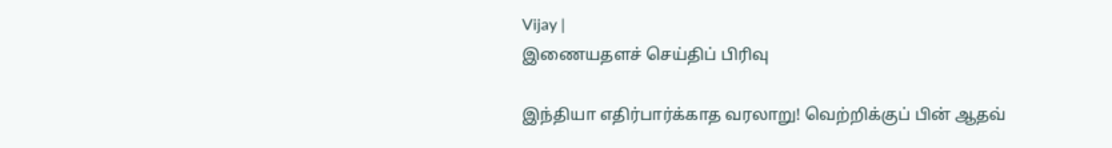Vijay |
இணையதளச் செய்திப் பிரிவு

இந்தியா எதிர்பார்க்காத வரலாறு! வெற்றிக்குப் பின் ஆதவ்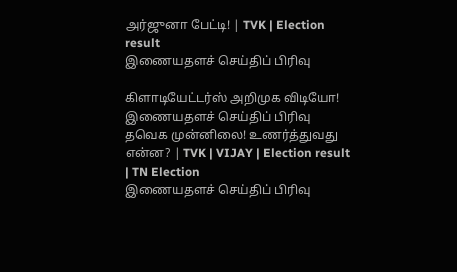அர்ஜுனா பேட்டி! | TVK | Election result
இணையதளச் செய்திப் பிரிவு

கிளாடியேட்டர்ஸ் அறிமுக விடியோ!
இணையதளச் செய்திப் பிரிவு
தவெக முன்னிலை! உணர்த்துவது என்ன? | TVK | VIJAY | Election result | TN Election
இணையதளச் செய்திப் பிரிவு